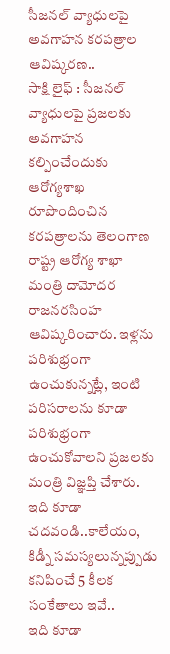సీజనల్ వ్యాధులపై అవగాహన కరపత్రాల ఆవిష్కరణ..
సాక్షి లైఫ్ : సీజనల్ వ్యాధులపై ప్రజలకు అవగాహన కల్పించేందుకు ఆరోగ్యశాఖ రూపొందించిన కరపత్రాలను తెలంగాణ రాష్ట్ర ఆరోగ్య శాఖా మంత్రి దామోదర రాజనరసింహ ఆవిష్కరించారు. ఇళ్లను పరిశుభ్రంగా ఉంచుకున్నట్లే, ఇంటి పరిసరాలను కూడా పరిశుభ్రంగా ఉంచుకోవాలని ప్రజలకు మంత్రి విజ్ఞప్తి చేశారు.
ఇది కూడా చదవండి..కాలేయం, కిడ్నీ సమస్యలున్నప్పుడు కనిపించే 5 కీలక సంకేతాలు ఇవే..
ఇది కూడా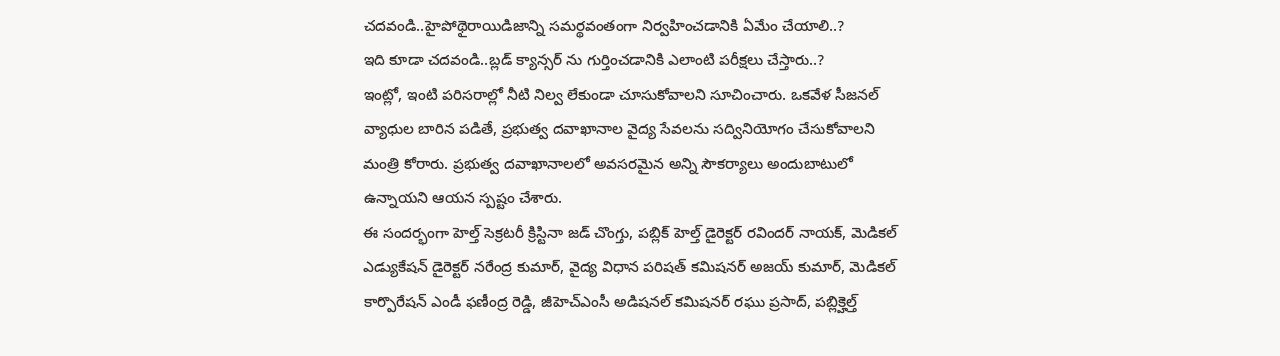చదవండి..హైపోథైరాయిడిజాన్ని సమర్థవంతంగా నిర్వహించడానికి ఏమేం చేయాలి..?
ఇది కూడా చదవండి..బ్లడ్ క్యాన్సర్ ను గుర్తించడానికి ఎలాంటి పరీక్షలు చేస్తారు..?
ఇంట్లో, ఇంటి పరిసరాల్లో నీటి నిల్వ లేకుండా చూసుకోవాలని సూచించారు. ఒకవేళ సీజనల్ వ్యాధుల బారిన పడితే, ప్రభుత్వ దవాఖానాల వైద్య సేవలను సద్వినియోగం చేసుకోవాలని మంత్రి కోరారు. ప్రభుత్వ దవాఖానాలలో అవసరమైన అన్ని సౌకర్యాలు అందుబాటులో ఉన్నాయని ఆయన స్పష్టం చేశారు.
ఈ సందర్భంగా హెల్త్ సెక్రటరీ క్రిస్టినా జడ్ చొంగ్తు, పబ్లిక్ హెల్త్ డైరెక్టర్ రవిందర్ నాయక్, మెడికల్ ఎడ్యుకేషన్ డైరెక్టర్ నరేంద్ర కుమార్, వైద్య విధాన పరిషత్ కమిషనర్ అజయ్ కుమార్, మెడికల్ కార్పొరేషన్ ఎండీ ఫణీంద్ర రెడ్డి, జీహెచ్ఎంసీ అడిషనల్ కమిషనర్ రఘు ప్రసాద్, పబ్లిక్హెల్త్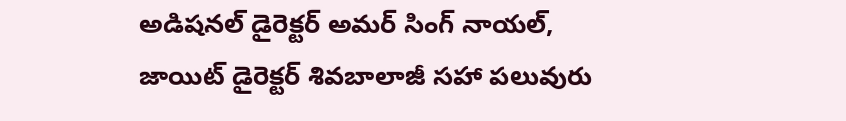అడిషనల్ డైరెక్టర్ అమర్ సింగ్ నాయల్, జాయిట్ డైరెక్టర్ శివబాలాజీ సహా పలువురు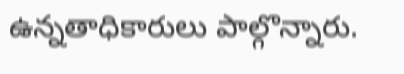ఉన్నతాధికారులు పాల్గొన్నారు.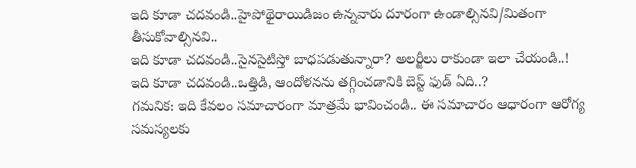ఇది కూడా చదవండి..హైపోథైరాయిడిజం ఉన్నవారు దూరంగా ఉండాల్సినవి/మితంగా తీసుకోవాల్సినవి..
ఇది కూడా చదవండి..సైనసైటిస్తో బాధపడుతున్నారా? అలర్జీలు రాకుండా ఇలా చేయండి..!
ఇది కూడా చదవండి..ఒత్తిడి, ఆందోళనను తగ్గించడానికి బెస్ట్ ఫుడ్ ఏది..?
గమనిక: ఇది కేవలం సమాచారంగా మాత్రమే భావించండి.. ఈ సమాచారం ఆధారంగా ఆరోగ్య సమస్యలకు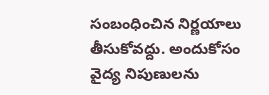సంబంధించిన నిర్ణయాలు తీసుకోవద్దు. అందుకోసం వైద్య నిపుణులను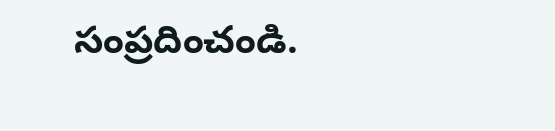సంప్రదించండి.